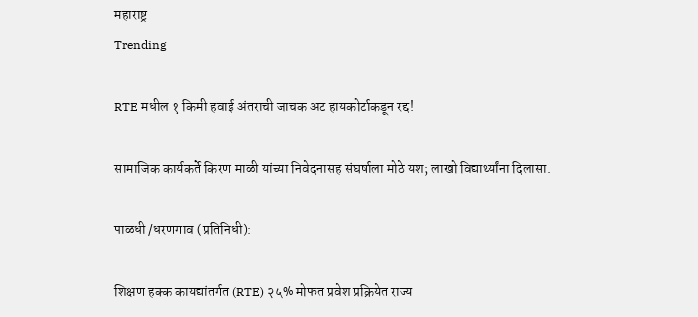महाराष्ट्र
Trending

RTE मधील १ किमी हवाई अंतराची जाचक अट हायकोर्टाकडून रद्द!

सामाजिक कार्यकर्ते किरण माळी यांच्या निवेदनासह संघर्षाला मोठे यश; लाखो विद्यार्थ्यांना दिलासा.

पाळधी /धरणगाव (प्रतिनिधी):

शिक्षण हक्क कायद्यांतर्गत (RTE) २५% मोफत प्रवेश प्रक्रियेत राज्य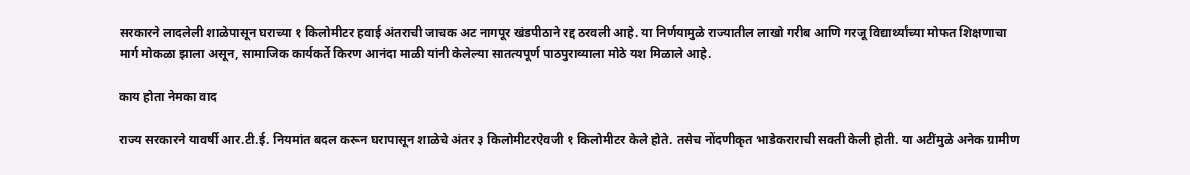सरकारने लादलेली शाळेपासून घराच्या १ किलोमीटर हवाई अंतराची जाचक अट नागपूर खंडपीठाने रद्द ठरवली आहे. या निर्णयामुळे राज्यातील लाखो गरीब आणि गरजू विद्यार्थ्यांच्या मोफत शिक्षणाचा मार्ग मोकळा झाला असून, सामाजिक कार्यकर्ते किरण आनंदा माळी यांनी केलेल्या सातत्यपूर्ण पाठपुराव्याला मोठे यश मिळाले आहे.

काय होता नेमका वाद

राज्य सरकारने यावर्षी आर.टी.ई. नियमांत बदल करून घरापासून शाळेचे अंतर ३ किलोमीटरऐवजी १ किलोमीटर केले होते. तसेच नोंदणीकृत भाडेकराराची सक्ती केली होती. या अटींमुळे अनेक ग्रामीण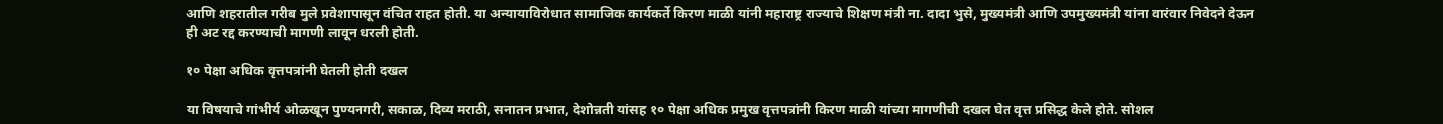आणि शहरातील गरीब मुले प्रवेशापासून वंचित राहत होती. या अन्यायाविरोधात सामाजिक कार्यकर्ते किरण माळी यांनी महाराष्ट्र राज्याचे शिक्षण मंत्री ना. दादा भुसे, मुख्यमंत्री आणि उपमुख्यमंत्री यांना वारंवार निवेदने देऊन ही अट रद्द करण्याची मागणी लावून धरली होती.

१० पेक्षा अधिक वृत्तपत्रांनी घेतली होती दखल

या विषयाचे गांभीर्य ओळखून पुण्यनगरी, सकाळ, दिव्य मराठी, सनातन प्रभात, देशोन्नती यांसह १० पेक्षा अधिक प्रमुख वृत्तपत्रांनी किरण माळी यांच्या मागणीची दखल घेत वृत्त प्रसिद्ध केले होते. सोशल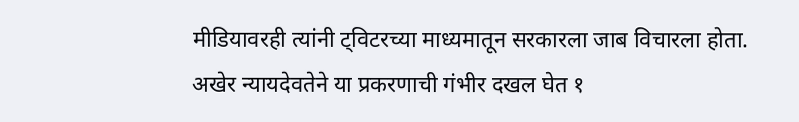मीडियावरही त्यांनी ट्विटरच्या माध्यमातून सरकारला जाब विचारला होता. अखेर न्यायदेवतेने या प्रकरणाची गंभीर दखल घेत १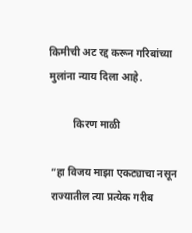किमीची अट रद्द करून गरिबांच्या मुलांना न्याय दिला आहे.

         किरण माळी

”हा विजय माझा एकट्याचा नसून राज्यातील त्या प्रत्येक गरीब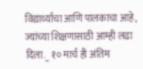विद्यार्थ्याचा आणि पालकाचा आहे, ज्यांच्या शिक्षणासाठी आम्ही लढा दिला._ १० मार्च ही अंतिम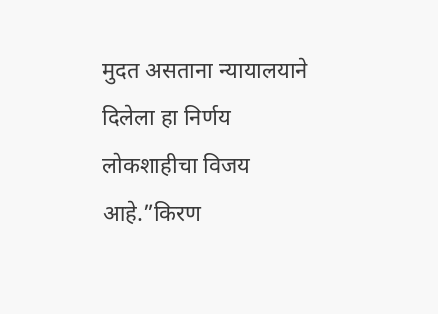मुदत असताना न्यायालयाने दिलेला हा निर्णय लोकशाहीचा विजय आहे.”किरण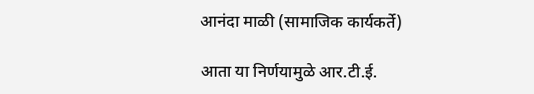आनंदा माळी (सामाजिक कार्यकर्ते)

आता या निर्णयामुळे आर.टी.ई.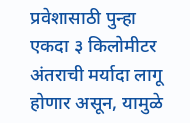प्रवेशासाठी पुन्हा एकदा ३ किलोमीटर अंतराची मर्यादा लागू होणार असून, यामुळे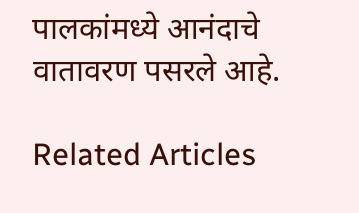पालकांमध्ये आनंदाचे वातावरण पसरले आहे.

Related Articles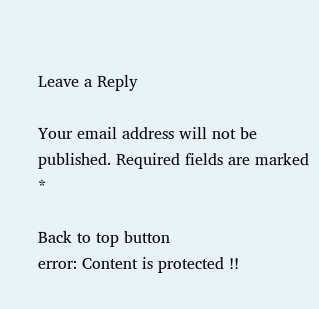Leave a Reply

Your email address will not be published. Required fields are marked *

Back to top button
error: Content is protected !!